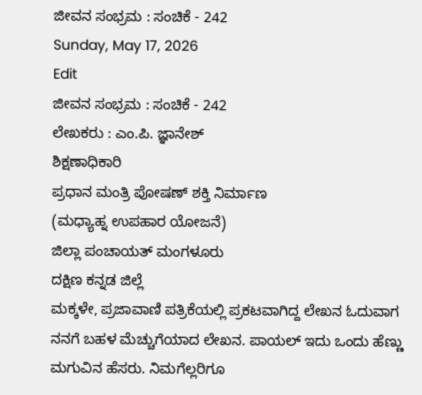ಜೀವನ ಸಂಭ್ರಮ : ಸಂಚಿಕೆ - 242
Sunday, May 17, 2026
Edit
ಜೀವನ ಸಂಭ್ರಮ : ಸಂಚಿಕೆ - 242
ಲೇಖಕರು : ಎಂ.ಪಿ. ಜ್ಞಾನೇಶ್
ಶಿಕ್ಷಣಾಧಿಕಾರಿ
ಪ್ರಧಾನ ಮಂತ್ರಿ ಪೋಷಣ್ ಶಕ್ತಿ ನಿರ್ಮಾಣ
(ಮಧ್ಯಾಹ್ನ ಉಪಹಾರ ಯೋಜನೆ)
ಜಿಲ್ಲಾ ಪಂಚಾಯತ್ ಮಂಗಳೂರು
ದಕ್ಷಿಣ ಕನ್ನಡ ಜಿಲ್ಲೆ
ಮಕ್ಕಳೇ, ಪ್ರಜಾವಾಣಿ ಪತ್ರಿಕೆಯಲ್ಲಿ ಪ್ರಕಟವಾಗಿದ್ದ ಲೇಖನ ಓದುವಾಗ ನನಗೆ ಬಹಳ ಮೆಚ್ಚುಗೆಯಾದ ಲೇಖನ. ಪಾಯಲ್ ಇದು ಒಂದು ಹೆಣ್ಣು ಮಗುವಿನ ಹೆಸರು. ನಿಮಗೆಲ್ಲರಿಗೂ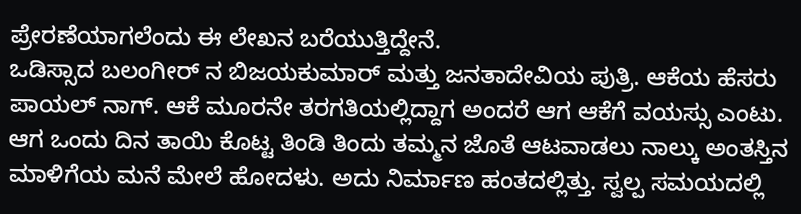ಪ್ರೇರಣೆಯಾಗಲೆಂದು ಈ ಲೇಖನ ಬರೆಯುತ್ತಿದ್ದೇನೆ.
ಒಡಿಸ್ಸಾದ ಬಲಂಗೀರ್ ನ ಬಿಜಯಕುಮಾರ್ ಮತ್ತು ಜನತಾದೇವಿಯ ಪುತ್ರಿ. ಆಕೆಯ ಹೆಸರು ಪಾಯಲ್ ನಾಗ್. ಆಕೆ ಮೂರನೇ ತರಗತಿಯಲ್ಲಿದ್ದಾಗ ಅಂದರೆ ಆಗ ಆಕೆಗೆ ವಯಸ್ಸು ಎಂಟು. ಆಗ ಒಂದು ದಿನ ತಾಯಿ ಕೊಟ್ಟ ತಿಂಡಿ ತಿಂದು ತಮ್ಮನ ಜೊತೆ ಆಟವಾಡಲು ನಾಲ್ಕು ಅಂತಸ್ತಿನ ಮಾಳಿಗೆಯ ಮನೆ ಮೇಲೆ ಹೋದಳು. ಅದು ನಿರ್ಮಾಣ ಹಂತದಲ್ಲಿತ್ತು. ಸ್ವಲ್ಪ ಸಮಯದಲ್ಲಿ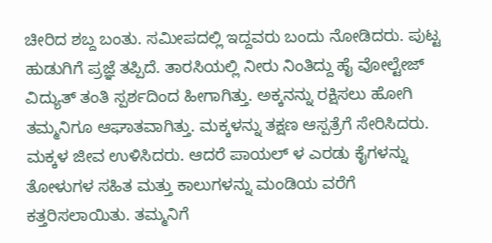ಚೀರಿದ ಶಬ್ದ ಬಂತು. ಸಮೀಪದಲ್ಲಿ ಇದ್ದವರು ಬಂದು ನೋಡಿದರು. ಪುಟ್ಟ ಹುಡುಗಿಗೆ ಪ್ರಜ್ಞೆ ತಪ್ಪಿದೆ. ತಾರಸಿಯಲ್ಲಿ ನೀರು ನಿಂತಿದ್ದು ಹೈ ವೋಲ್ಟೇಜ್ ವಿದ್ಯುತ್ ತಂತಿ ಸ್ಪರ್ಶದಿಂದ ಹೀಗಾಗಿತ್ತು. ಅಕ್ಕನನ್ನು ರಕ್ಷಿಸಲು ಹೋಗಿ ತಮ್ಮನಿಗೂ ಆಘಾತವಾಗಿತ್ತು. ಮಕ್ಕಳನ್ನು ತಕ್ಷಣ ಆಸ್ಪತ್ರೆಗೆ ಸೇರಿಸಿದರು. ಮಕ್ಕಳ ಜೀವ ಉಳಿಸಿದರು. ಆದರೆ ಪಾಯಲ್ ಳ ಎರಡು ಕೈಗಳನ್ನು ತೋಳುಗಳ ಸಹಿತ ಮತ್ತು ಕಾಲುಗಳನ್ನು ಮಂಡಿಯ ವರೆಗೆ ಕತ್ತರಿಸಲಾಯಿತು. ತಮ್ಮನಿಗೆ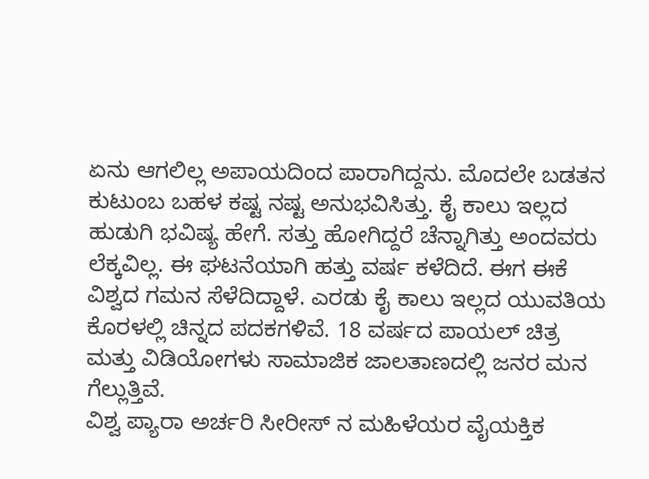ಏನು ಆಗಲಿಲ್ಲ ಅಪಾಯದಿಂದ ಪಾರಾಗಿದ್ದನು. ಮೊದಲೇ ಬಡತನ ಕುಟುಂಬ ಬಹಳ ಕಷ್ಟ ನಷ್ಟ ಅನುಭವಿಸಿತ್ತು. ಕೈ ಕಾಲು ಇಲ್ಲದ ಹುಡುಗಿ ಭವಿಷ್ಯ ಹೇಗೆ. ಸತ್ತು ಹೋಗಿದ್ದರೆ ಚೆನ್ನಾಗಿತ್ತು ಅಂದವರು ಲೆಕ್ಕವಿಲ್ಲ. ಈ ಘಟನೆಯಾಗಿ ಹತ್ತು ವರ್ಷ ಕಳೆದಿದೆ. ಈಗ ಈಕೆ ವಿಶ್ವದ ಗಮನ ಸೆಳೆದಿದ್ದಾಳೆ. ಎರಡು ಕೈ ಕಾಲು ಇಲ್ಲದ ಯುವತಿಯ ಕೊರಳಲ್ಲಿ ಚಿನ್ನದ ಪದಕಗಳಿವೆ. 18 ವರ್ಷದ ಪಾಯಲ್ ಚಿತ್ರ ಮತ್ತು ವಿಡಿಯೋಗಳು ಸಾಮಾಜಿಕ ಜಾಲತಾಣದಲ್ಲಿ ಜನರ ಮನ ಗೆಲ್ಲುತ್ತಿವೆ.
ವಿಶ್ವ ಪ್ಯಾರಾ ಅರ್ಚರಿ ಸೀರೀಸ್ ನ ಮಹಿಳೆಯರ ವೈಯಕ್ತಿಕ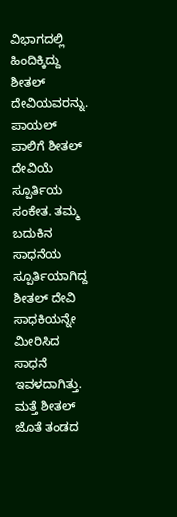ವಿಭಾಗದಲ್ಲಿ ಹಿಂದಿಕ್ಕಿದ್ದು ಶೀತಲ್ ದೇವಿಯವರನ್ನು. ಪಾಯಲ್ ಪಾಲಿಗೆ ಶೀತಲ್ ದೇವಿಯೆ ಸ್ಪೂರ್ತಿಯ ಸಂಕೇತ. ತಮ್ಮ ಬದುಕಿನ ಸಾಧನೆಯ ಸ್ಪೂರ್ತಿಯಾಗಿದ್ದ ಶೀತಲ್ ದೇವಿ ಸಾಧಕಿಯನ್ನೇ ಮೀರಿಸಿದ ಸಾಧನೆ ಇವಳದಾಗಿತ್ತು. ಮತ್ತೆ ಶೀತಲ್ ಜೊತೆ ತಂಡದ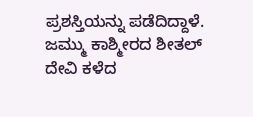ಪ್ರಶಸ್ತಿಯನ್ನು ಪಡೆದಿದ್ದಾಳೆ.
ಜಮ್ಮು ಕಾಶ್ಮೀರದ ಶೀತಲ್ ದೇವಿ ಕಳೆದ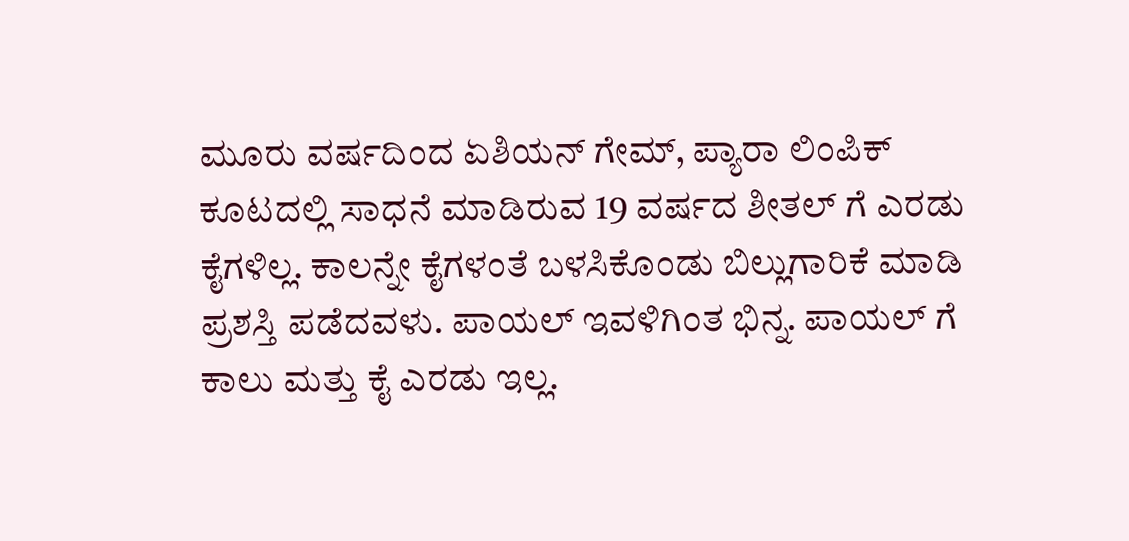ಮೂರು ವರ್ಷದಿಂದ ಏಶಿಯನ್ ಗೇಮ್, ಪ್ಯಾರಾ ಲಿಂಪಿಕ್ ಕೂಟದಲ್ಲಿ ಸಾಧನೆ ಮಾಡಿರುವ 19 ವರ್ಷದ ಶೀತಲ್ ಗೆ ಎರಡು ಕೈಗಳಿಲ್ಲ. ಕಾಲನ್ನೇ ಕೈಗಳಂತೆ ಬಳಸಿಕೊಂಡು ಬಿಲ್ಲುಗಾರಿಕೆ ಮಾಡಿ ಪ್ರಶಸ್ತಿ ಪಡೆದವಳು. ಪಾಯಲ್ ಇವಳಿಗಿಂತ ಭಿನ್ನ. ಪಾಯಲ್ ಗೆ ಕಾಲು ಮತ್ತು ಕೈ ಎರಡು ಇಲ್ಲ.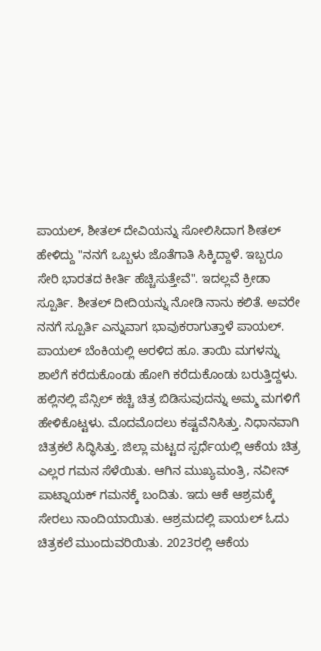ಪಾಯಲ್, ಶೀತಲ್ ದೇವಿಯನ್ನು ಸೋಲಿಸಿದಾಗ ಶೀತಲ್ ಹೇಳಿದ್ದು "ನನಗೆ ಒಬ್ಬಳು ಜೊತೆಗಾತಿ ಸಿಕ್ಕಿದ್ದಾಳೆ. ಇಬ್ಬರೂ ಸೇರಿ ಭಾರತದ ಕೀರ್ತಿ ಹೆಚ್ಚಿಸುತ್ತೇವೆ". ಇದಲ್ಲವೆ ಕ್ರೀಡಾ ಸ್ಪೂರ್ತಿ. ಶೀತಲ್ ದೀದಿಯನ್ನು ನೋಡಿ ನಾನು ಕಲಿತೆ. ಅವರೇ ನನಗೆ ಸ್ಪೂರ್ತಿ ಎನ್ನುವಾಗ ಭಾವುಕರಾಗುತ್ತಾಳೆ ಪಾಯಲ್.
ಪಾಯಲ್ ಬೆಂಕಿಯಲ್ಲಿ ಅರಳಿದ ಹೂ. ತಾಯಿ ಮಗಳನ್ನು ಶಾಲೆಗೆ ಕರೆದುಕೊಂಡು ಹೋಗಿ ಕರೆದುಕೊಂಡು ಬರುತ್ತಿದ್ದಳು. ಹಲ್ಲಿನಲ್ಲಿ ಪೆನ್ಸಿಲ್ ಕಚ್ಚಿ ಚಿತ್ರ ಬಿಡಿಸುವುದನ್ನು ಅಮ್ಮ ಮಗಳಿಗೆ ಹೇಳಿಕೊಟ್ಟಳು. ಮೊದಮೊದಲು ಕಷ್ಟವೆನಿಸಿತ್ತು. ನಿಧಾನವಾಗಿ ಚಿತ್ರಕಲೆ ಸಿದ್ಧಿಸಿತ್ತು. ಜಿಲ್ಲಾ ಮಟ್ಟದ ಸ್ಪರ್ಧೆಯಲ್ಲಿ ಆಕೆಯ ಚಿತ್ರ ಎಲ್ಲರ ಗಮನ ಸೆಳೆಯಿತು. ಆಗಿನ ಮುಖ್ಯಮಂತ್ರಿ, ನವೀನ್ ಪಾಟ್ನಾಯಕ್ ಗಮನಕ್ಕೆ ಬಂದಿತು. ಇದು ಆಕೆ ಆಶ್ರಮಕ್ಕೆ ಸೇರಲು ನಾಂದಿಯಾಯಿತು. ಆಶ್ರಮದಲ್ಲಿ ಪಾಯಲ್ ಓದು ಚಿತ್ರಕಲೆ ಮುಂದುವರಿಯಿತು. 2023ರಲ್ಲಿ ಆಕೆಯ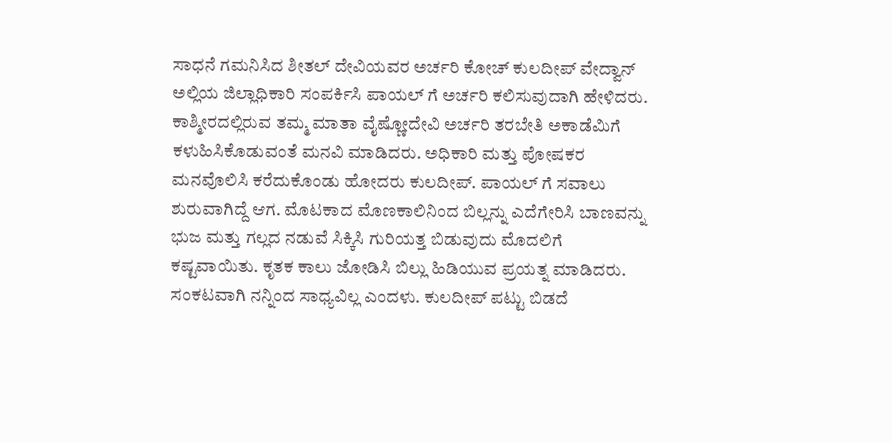ಸಾಧನೆ ಗಮನಿಸಿದ ಶೀತಲ್ ದೇವಿಯವರ ಅರ್ಚರಿ ಕೋಚ್ ಕುಲದೀಪ್ ವೇದ್ವಾನ್ ಅಲ್ಲಿಯ ಜಿಲ್ಲಾಧಿಕಾರಿ ಸಂಪರ್ಕಿಸಿ ಪಾಯಲ್ ಗೆ ಅರ್ಚರಿ ಕಲಿಸುವುದಾಗಿ ಹೇಳಿದರು. ಕಾಶ್ಮೀರದಲ್ಲಿರುವ ತಮ್ಮ ಮಾತಾ ವೈಷ್ಣೋದೇವಿ ಅರ್ಚರಿ ತರಬೇತಿ ಅಕಾಡೆಮಿಗೆ ಕಳುಹಿಸಿಕೊಡುವಂತೆ ಮನವಿ ಮಾಡಿದರು. ಅಧಿಕಾರಿ ಮತ್ತು ಪೋಷಕರ ಮನವೊಲಿಸಿ ಕರೆದುಕೊಂಡು ಹೋದರು ಕುಲದೀಪ್. ಪಾಯಲ್ ಗೆ ಸವಾಲು ಶುರುವಾಗಿದ್ದೆ ಆಗ. ಮೊಟಕಾದ ಮೊಣಕಾಲಿನಿಂದ ಬಿಲ್ಲನ್ನು ಎದೆಗೇರಿಸಿ ಬಾಣವನ್ನು ಭುಜ ಮತ್ತು ಗಲ್ಲದ ನಡುವೆ ಸಿಕ್ಕಿಸಿ ಗುರಿಯತ್ತ ಬಿಡುವುದು ಮೊದಲಿಗೆ ಕಷ್ಟವಾಯಿತು. ಕೃತಕ ಕಾಲು ಜೋಡಿಸಿ ಬಿಲ್ಲು ಹಿಡಿಯುವ ಪ್ರಯತ್ನ ಮಾಡಿದರು. ಸಂಕಟವಾಗಿ ನನ್ನಿಂದ ಸಾಧ್ಯವಿಲ್ಲ ಎಂದಳು. ಕುಲದೀಪ್ ಪಟ್ಟು ಬಿಡದೆ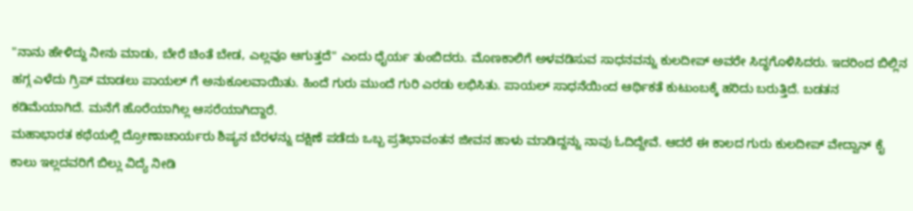"ನಾನು ಹೇಳಿದ್ದು ನೀನು ಮಾಡು, ಬೇರೆ ಚಿಂತೆ ಬೇಡ, ಎಲ್ಲವೂ ಆಗುತ್ತದೆ" ಎಂದು ಧೈರ್ಯ ತುಂಬಿದರು. ಮೊಣಕಾಲಿಗೆ ಅಳವಡಿಸುವ ಸಾಧನವನ್ನು ಕುಲದೀಪ್ ಅವರೇ ಸಿದ್ಧಗೊಳಿಸಿದರು. ಇದರಿಂದ ಬಿಲ್ಲಿನ ಹಗ್ಗ ಎಳೆದು ಗ್ರಿಪ್ ಮಾಡಲು ಪಾಯಲ್ ಗೆ ಅನುಕೂಲವಾಯಿತು. ಹಿಂದೆ ಗುರು ಮುಂದೆ ಗುರಿ ಎರಡು ಲಭಿಸಿತು. ಪಾಯಲ್ ಸಾಧನೆಯಿಂದ ಆರ್ಥಿಕತೆ ಕುಟುಂಬಕ್ಕೆ ಹರಿದು ಬರುತ್ತಿದೆ. ಬಡತನ ಕಡಿಮೆಯಾಗಿದೆ. ಮನೆಗೆ ಹೊರೆಯಾಗಿಲ್ಲ ಆಸರೆಯಾಗಿದ್ದಾರೆ.
ಮಹಾಭಾರತ ಕಥೆಯಲ್ಲಿ ದ್ರೋಣಾಚಾರ್ಯರು ಶಿಷ್ಯನ ಬೆರಳನ್ನು ದಕ್ಷಿಣೆ ಪಡೆದು ಒಬ್ಬ ಪ್ರತಿಭಾವಂತನ ಜೀವನ ಹಾಳು ಮಾಡಿದ್ದನ್ನು ನಾವು ಓದಿದ್ದೇವೆ. ಆದರೆ ಈ ಕಾಲದ ಗುರು ಕುಲದೀಪ್ ವೇದ್ವಾನ್ ಕೈ ಕಾಲು ಇಲ್ಲದವರಿಗೆ ಬಿಲ್ಲು ವಿದ್ಯೆ ನೀಡಿ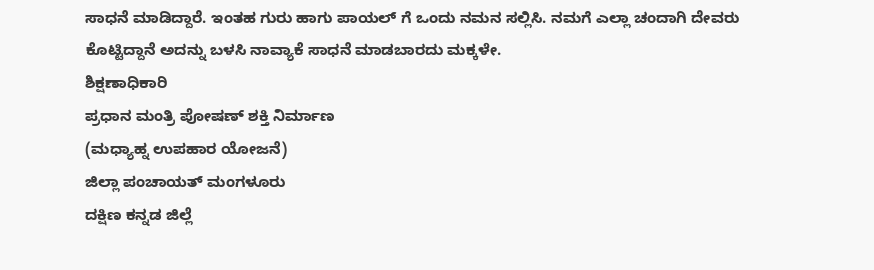ಸಾಧನೆ ಮಾಡಿದ್ದಾರೆ. ಇಂತಹ ಗುರು ಹಾಗು ಪಾಯಲ್ ಗೆ ಒಂದು ನಮನ ಸಲ್ಲಿಸಿ. ನಮಗೆ ಎಲ್ಲಾ ಚಂದಾಗಿ ದೇವರು ಕೊಟ್ಟಿದ್ದಾನೆ ಅದನ್ನು ಬಳಸಿ ನಾವ್ಯಾಕೆ ಸಾಧನೆ ಮಾಡಬಾರದು ಮಕ್ಕಳೇ.
ಶಿಕ್ಷಣಾಧಿಕಾರಿ
ಪ್ರಧಾನ ಮಂತ್ರಿ ಪೋಷಣ್ ಶಕ್ತಿ ನಿರ್ಮಾಣ
(ಮಧ್ಯಾಹ್ನ ಉಪಹಾರ ಯೋಜನೆ)
ಜಿಲ್ಲಾ ಪಂಚಾಯತ್ ಮಂಗಳೂರು
ದಕ್ಷಿಣ ಕನ್ನಡ ಜಿಲ್ಲೆ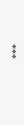***